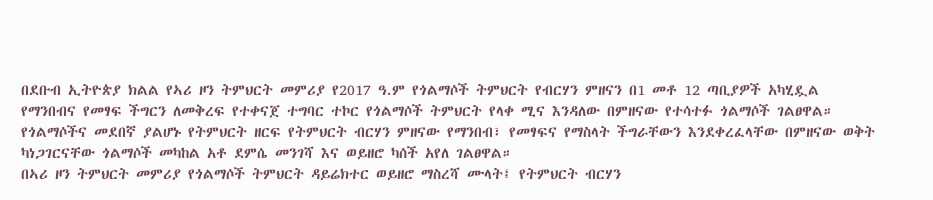በደቡብ ኢትዮጵያ ክልል የኣሪ ዞን ትምህርት መምሪያ የ2017 ዓ.ም የጎልማሶች ትምህርት የብርሃን ምዘናን በ1 መቶ 12 ጣቢያዎች አካሂዷል
የማንበብና የመፃፍ ችግርን ለመቅረፍ የተቀናጀ ተግባር ተኮር የጎልማሶች ትምህርት የላቀ ሚና እንዳለው በምዘናው የተሳተፉ ጎልማሶች ገልፀዋል።
የጎልማሶችና መደበኛ ያልሆኑ የትምህርት ዘርፍ የትምህርት ብርሃን ምዘናው የማንበብ፣ የመፃፍና የማስላት ችግራቸውን እንደቀረፈላቸው በምዘናው ወቅት ካነጋገርናቸው ጎልማሶች መካከል አቶ ደምሴ መንገሻ እና ወይዘሮ ካሰች አየለ ገልፀዋል።
በኣሪ ዞን ትምህርት መምሪያ የጎልማሶች ትምህርት ዳይሬክተር ወይዘሮ ማስረሻ ሙላት፤ የትምህርት ብርሃን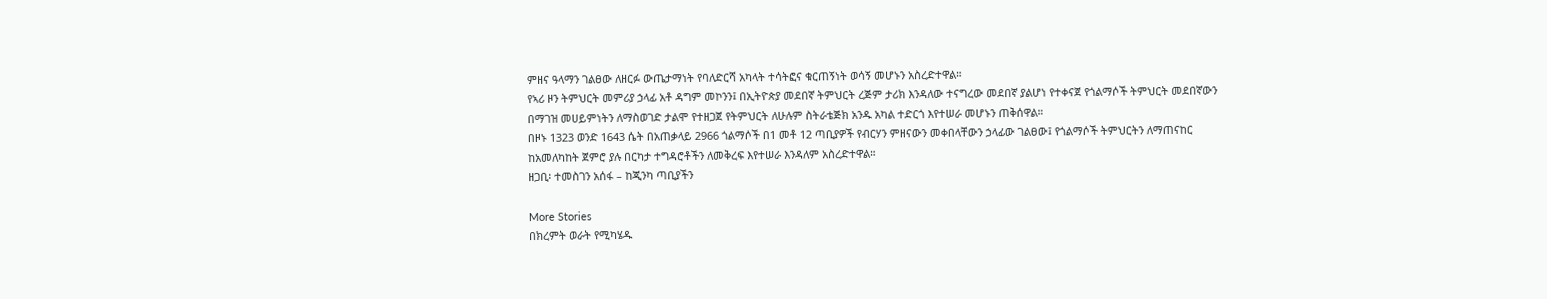ምዘና ዓላማን ገልፀው ለዘርፉ ውጤታማነት የባለድርሻ አካላት ተሳትፎና ቁርጠኝነት ወሳኝ መሆኑን አስረድተዋል።
የኣሪ ዞን ትምህርት መምሪያ ኃላፊ አቶ ዳግም መኮንን፤ በኢትዮጵያ መደበኛ ትምህርት ረጅም ታሪክ እንዳለው ተናግረው መደበኛ ያልሆነ የተቀናጀ የጎልማሶች ትምህርት መደበኛውን በማገዝ መሀይምነትን ለማስወገድ ታልሞ የተዘጋጀ የትምህርት ለሁሉም ስትራቴጅክ አንዱ አካል ተድርጎ እየተሠራ መሆኑን ጠቅሰዋል።
በዞኑ 1323 ወንድ 1643 ሴት በአጠቃላይ 2966 ጎልማሶች በ1 መቶ 12 ጣቢያዎች የብርሃን ምዘናውን መቀበላቸውን ኃላፊው ገልፀው፤ የጎልማሶች ትምህርትን ለማጠናከር ከአመለካከት ጀምሮ ያሉ በርካታ ተግዳሮቶችን ለመቅረፍ እየተሠራ እንዳለም አስረድተዋል።
ዘጋቢ፡ ተመስገን አሰፋ – ከጂንካ ጣቢያችን

More Stories
በክረምት ወራት የሚካሄዱ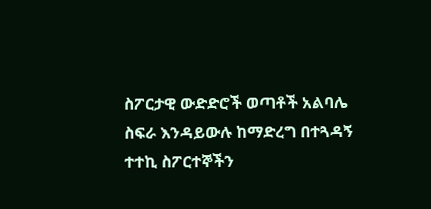ስፖርታዊ ውድድሮች ወጣቶች አልባሌ ስፍራ እንዳይውሉ ከማድረግ በተጓዳኝ ተተኪ ስፖርተኞችን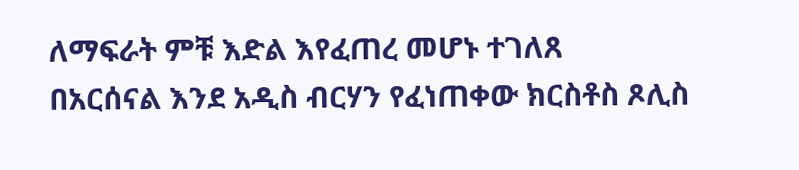ለማፍራት ምቹ እድል እየፈጠረ መሆኑ ተገለጸ
በአርሰናል እንደ አዲስ ብርሃን የፈነጠቀው ክርስቶስ ጾሊስ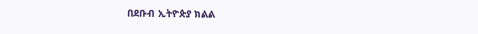በደቡብ ኢትዮጵያ ክልል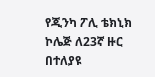የጂንካ ፖሊ ቴክኒክ ኮሌጅ ለ23ኛ ዙር በተለያዩ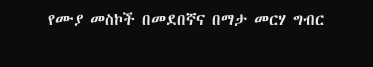የሙያ መስኮች በመደበኛና በማታ መርሃ ግብር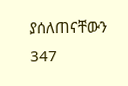ያሰለጠናቸውን 347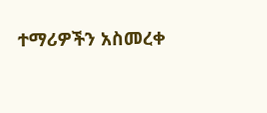ተማሪዎችን አስመረቀ